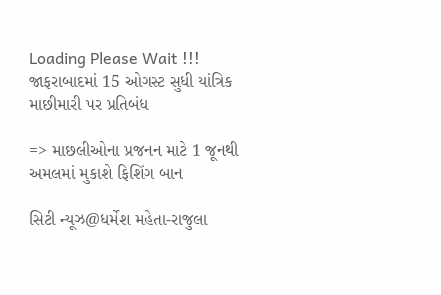Loading Please Wait !!!
જાફરાબાદમાં 15 ઓગસ્ટ સુધી યાંત્રિક માછીમારી પર પ્રતિબંધ

=> માછલીઓના પ્રજનન માટે 1 જૂનથી અમલમાં મુકાશે ફિશિંગ બાન

સિટી ન્યૂઝ@ધર્મેશ મહેતા-રાજુલા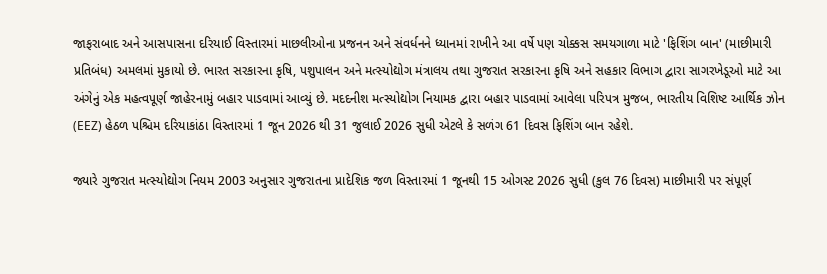જાફરાબાદ અને આસપાસના દરિયાઈ વિસ્તારમાં માછલીઓના પ્રજનન અને સંવર્ધનને ધ્યાનમાં રાખીને આ વર્ષે પણ ચોક્કસ સમયગાળા માટે 'ફિશિંગ બાન' (માછીમારી પ્રતિબંધ) અમલમાં મુકાયો છે. ભારત સરકારના કૃષિ, પશુપાલન અને મત્સ્યોદ્યોગ મંત્રાલય તથા ગુજરાત સરકારના કૃષિ અને સહકાર વિભાગ દ્વારા સાગરખેડૂઓ માટે આ અંગેનું એક મહત્વપૂર્ણ જાહેરનામું બહાર પાડવામાં આવ્યું છે. મદદનીશ મત્સ્યોદ્યોગ નિયામક દ્વારા બહાર પાડવામાં આવેલા પરિપત્ર મુજબ, ભારતીય વિશિષ્ટ આર્થિક ઝોન (EEZ) હેઠળ પશ્ચિમ દરિયાકાંઠા વિસ્તારમાં 1 જૂન 2026 થી 31 જુલાઈ 2026 સુધી એટલે કે સળંગ 61 દિવસ ફિશિંગ બાન રહેશે.

જ્યારે ગુજરાત મત્સ્યોદ્યોગ નિયમ 2003 અનુસાર ગુજરાતના પ્રાદેશિક જળ વિસ્તારમાં 1 જૂનથી 15 ઓગસ્ટ 2026 સુધી (કુલ 76 દિવસ) માછીમારી પર સંપૂર્ણ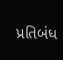પ્રતિબંધ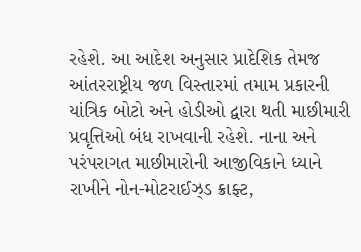રહેશે. આ આદેશ અનુસાર પ્રાદેશિક તેમજ આંતરરાષ્ટ્રીય જળ વિસ્તારમાં તમામ પ્રકારની યાંત્રિક બોટો અને હોડીઓ દ્વારા થતી માછીમારી પ્રવૃત્તિઓ બંધ રાખવાની રહેશે. નાના અને પરંપરાગત માછીમારોની આજીવિકાને ધ્યાને રાખીને નોન-મોટરાઈઝ્ડ ક્રાફ્ટ,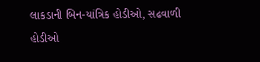લાકડાની બિન-યાંત્રિક હોડીઓ, સઢવાળી હોડીઓ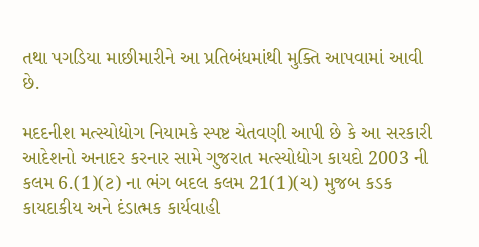તથા પગડિયા માછીમારીને આ પ્રતિબંધમાંથી મુક્તિ આપવામાં આવી છે.

મદદનીશ મત્સ્યોદ્યોગ નિયામકે સ્પષ્ટ ચેતવણી આપી છે કે આ સરકારી આદેશનો અનાદર કરનાર સામે ગુજરાત મત્સ્યોદ્યોગ કાયદો 2003 ની કલમ 6.(1)(ટ) ના ભંગ બદલ કલમ 21(1)(ચ) મુજબ કડક કાયદાકીય અને દંડાત્મક કાર્યવાહી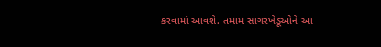કરવામાં આવશે. તમામ સાગરખેડૂઓને આ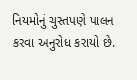નિયમોનું ચુસ્તપણે પાલન કરવા અનુરોધ કરાયો છે.